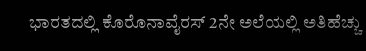ಭಾರತದಲ್ಲಿ ಕೊರೊನಾವೈರಸ್ 2ನೇ ಅಲೆಯಲ್ಲಿ ಅತಿಹೆಚ್ಚು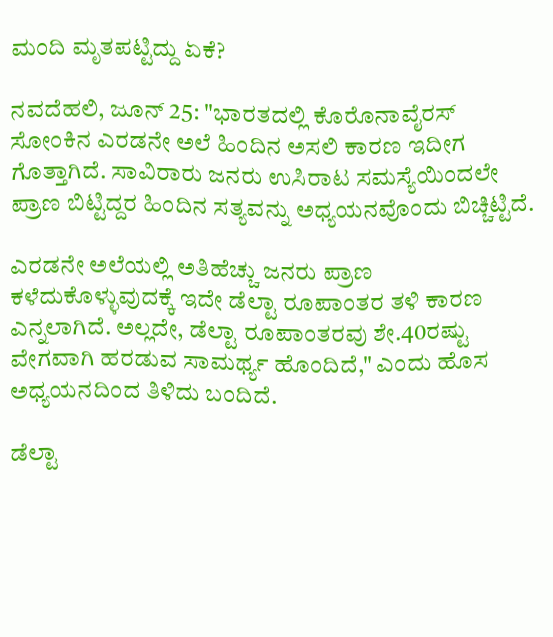ಮಂದಿ ಮೃತಪಟ್ಟಿದ್ದು ಏಕೆ?

ನವದೆಹಲಿ, ಜೂನ್ 25: "ಭಾರತದಲ್ಲಿ ಕೊರೊನಾವೈರಸ್ ಸೋಂಕಿನ ಎರಡನೇ ಅಲೆ ಹಿಂದಿನ ಅಸಲಿ ಕಾರಣ ಇದೀಗ ಗೊತ್ತಾಗಿದೆ. ಸಾವಿರಾರು ಜನರು ಉಸಿರಾಟ ಸಮಸ್ಯೆಯಿಂದಲೇ ಪ್ರಾಣ ಬಿಟ್ಟಿದ್ದರ ಹಿಂದಿನ ಸತ್ಯವನ್ನು ಅಧ್ಯಯನವೊಂದು ಬಿಚ್ಚಿಟ್ಟಿದೆ.

ಎರಡನೇ ಅಲೆಯಲ್ಲಿ ಅತಿಹೆಚ್ಚು ಜನರು ಪ್ರಾಣ ಕಳೆದುಕೊಳ್ಳುವುದಕ್ಕೆ ಇದೇ ಡೆಲ್ಟಾ ರೂಪಾಂತರ ತಳಿ ಕಾರಣ ಎನ್ನಲಾಗಿದೆ. ಅಲ್ಲದೇ, ಡೆಲ್ಟಾ ರೂಪಾಂತರವು ಶೇ.40ರಷ್ಟು ವೇಗವಾಗಿ ಹರಡುವ ಸಾಮರ್ಥ್ಯ ಹೊಂದಿದೆ," ಎಂದು ಹೊಸ ಅಧ್ಯಯನದಿಂದ ತಿಳಿದು ಬಂದಿದೆ.

ಡೆಲ್ಟಾ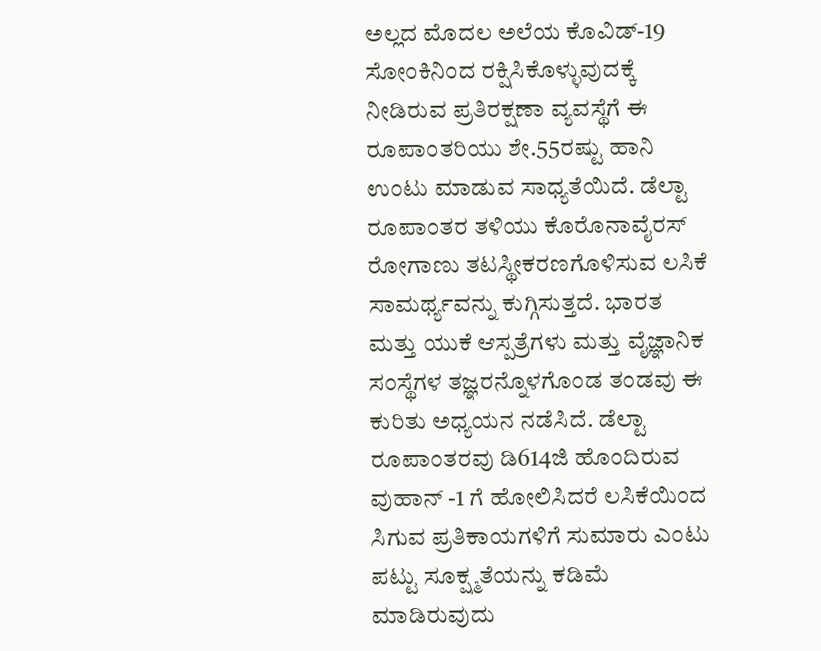ಅಲ್ಲದ ಮೊದಲ ಅಲೆಯ ಕೊವಿಡ್-19 ಸೋಂಕಿನಿಂದ ರಕ್ಷಿಸಿಕೊಳ್ಳುವುದಕ್ಕೆ ನೀಡಿರುವ ಪ್ರತಿರಕ್ಷಣಾ ವ್ಯವಸ್ಥೆಗೆ ಈ ರೂಪಾಂತರಿಯು ಶೇ.55ರಷ್ಟು ಹಾನಿ ಉಂಟು ಮಾಡುವ ಸಾಧ್ಯತೆಯಿದೆ. ಡೆಲ್ಟಾ ರೂಪಾಂತರ ತಳಿಯು ಕೊರೊನಾವೈರಸ್ ರೋಗಾಣು ತಟಸ್ಥೀಕರಣಗೊಳಿಸುವ ಲಸಿಕೆ ಸಾಮರ್ಥ್ಯವನ್ನು ಕುಗ್ಗಿಸುತ್ತದೆ. ಭಾರತ ಮತ್ತು ಯುಕೆ ಆಸ್ಪತ್ರೆಗಳು ಮತ್ತು ವೈಜ್ಞಾನಿಕ ಸಂಸ್ಥೆಗಳ ತಜ್ಞರನ್ನೊಳಗೊಂಡ ತಂಡವು ಈ ಕುರಿತು ಅಧ್ಯಯನ ನಡೆಸಿದೆ. ಡೆಲ್ಟಾ ರೂಪಾಂತರವು ಡಿ614ಜಿ ಹೊಂದಿರುವ ವುಹಾನ್ -1 ಗೆ ಹೋಲಿಸಿದರೆ ಲಸಿಕೆಯಿಂದ ಸಿಗುವ ಪ್ರತಿಕಾಯಗಳಿಗೆ ಸುಮಾರು ಎಂಟು ಪಟ್ಟು ಸೂಕ್ಷ್ಮತೆಯನ್ನು ಕಡಿಮೆ ಮಾಡಿರುವುದು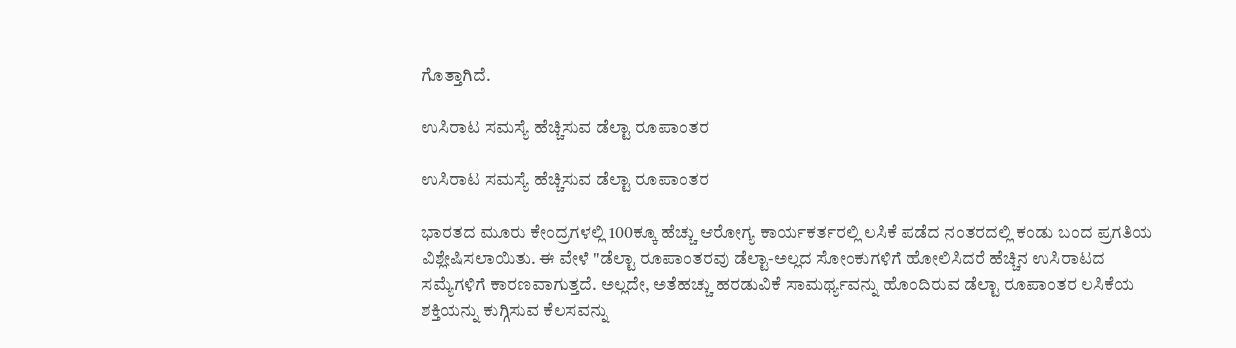ಗೊತ್ತಾಗಿದೆ.

ಉಸಿರಾಟ ಸಮಸ್ಯೆ ಹೆಚ್ಚಿಸುವ ಡೆಲ್ಟಾ ರೂಪಾಂತರ

ಉಸಿರಾಟ ಸಮಸ್ಯೆ ಹೆಚ್ಚಿಸುವ ಡೆಲ್ಟಾ ರೂಪಾಂತರ

ಭಾರತದ ಮೂರು ಕೇಂದ್ರಗಳಲ್ಲಿ 100ಕ್ಕೂ ಹೆಚ್ಚು ಆರೋಗ್ಯ ಕಾರ್ಯಕರ್ತರಲ್ಲಿ ಲಸಿಕೆ ಪಡೆದ ನಂತರದಲ್ಲಿ ಕಂಡು ಬಂದ ಪ್ರಗತಿಯ ವಿಶ್ಲೇಷಿಸಲಾಯಿತು. ಈ ವೇಳೆ "ಡೆಲ್ಟಾ ರೂಪಾಂತರವು ಡೆಲ್ಟಾ-ಅಲ್ಲದ ಸೋಂಕುಗಳಿಗೆ ಹೋಲಿಸಿದರೆ ಹೆಚ್ಚಿನ ಉಸಿರಾಟದ ಸಮ್ಯೆಗಳಿಗೆ ಕಾರಣವಾಗುತ್ತದೆ. ಅಲ್ಲದೇ, ಅತೆಹಚ್ಚು ಹರಡುವಿಕೆ ಸಾಮರ್ಥ್ಯವನ್ನು ಹೊಂದಿರುವ ಡೆಲ್ಟಾ ರೂಪಾಂತರ ಲಸಿಕೆಯ ಶಕ್ತಿಯನ್ನು ಕುಗ್ಗಿಸುವ ಕೆಲಸವನ್ನು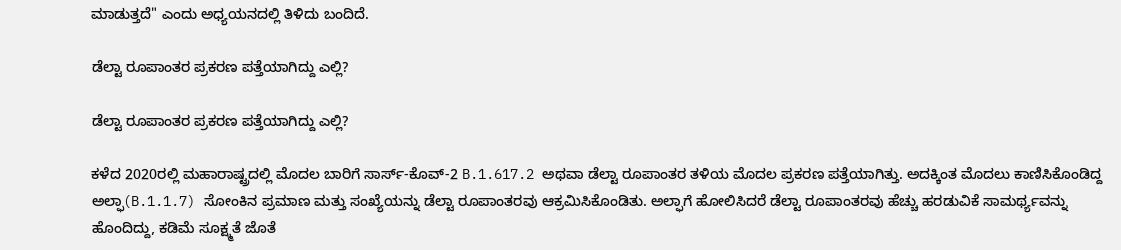ಮಾಡುತ್ತದೆ" ಎಂದು ಅಧ್ಯಯನದಲ್ಲಿ ತಿಳಿದು ಬಂದಿದೆ.

ಡೆಲ್ಟಾ ರೂಪಾಂತರ ಪ್ರಕರಣ ಪತ್ತೆಯಾಗಿದ್ದು ಎಲ್ಲಿ?

ಡೆಲ್ಟಾ ರೂಪಾಂತರ ಪ್ರಕರಣ ಪತ್ತೆಯಾಗಿದ್ದು ಎಲ್ಲಿ?

ಕಳೆದ 2020ರಲ್ಲಿ ಮಹಾರಾಷ್ಟ್ರದಲ್ಲಿ ಮೊದಲ ಬಾರಿಗೆ ಸಾರ್ಸ್-ಕೊವ್-2 B.1.617.2 ಅಥವಾ ಡೆಲ್ಟಾ ರೂಪಾಂತರ ತಳಿಯ ಮೊದಲ ಪ್ರಕರಣ ಪತ್ತೆಯಾಗಿತ್ತು. ಅದಕ್ಕಿಂತ ಮೊದಲು ಕಾಣಿಸಿಕೊಂಡಿದ್ದ ಅಲ್ಫಾ(B.1.1.7) ಸೋಂಕಿನ ಪ್ರಮಾಣ ಮತ್ತು ಸಂಖ್ಯೆಯನ್ನು ಡೆಲ್ಟಾ ರೂಪಾಂತರವು ಆಕ್ರಮಿಸಿಕೊಂಡಿತು. ಅಲ್ಫಾಗೆ ಹೋಲಿಸಿದರೆ ಡೆಲ್ಟಾ ರೂಪಾಂತರವು ಹೆಚ್ಚು ಹರಡುವಿಕೆ ಸಾಮರ್ಥ್ಯವನ್ನು ಹೊಂದಿದ್ದು, ಕಡಿಮೆ ಸೂಕ್ಷ್ಮತೆ ಜೊತೆ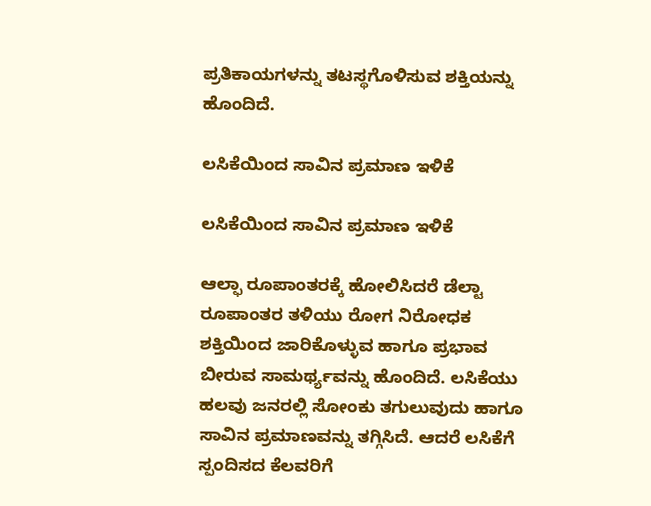ಪ್ರತಿಕಾಯಗಳನ್ನು ತಟಸ್ಥಗೊಳಿಸುವ ಶಕ್ತಿಯನ್ನು ಹೊಂದಿದೆ.

ಲಸಿಕೆಯಿಂದ ಸಾವಿನ ಪ್ರಮಾಣ ಇಳಿಕೆ

ಲಸಿಕೆಯಿಂದ ಸಾವಿನ ಪ್ರಮಾಣ ಇಳಿಕೆ

ಆಲ್ಫಾ ರೂಪಾಂತರಕ್ಕೆ ಹೋಲಿಸಿದರೆ ಡೆಲ್ಟಾ ರೂಪಾಂತರ ತಳಿಯು ರೋಗ ನಿರೋಧಕ ಶಕ್ತಿಯಿಂದ ಜಾರಿಕೊಳ್ಳುವ ಹಾಗೂ ಪ್ರಭಾವ ಬೀರುವ ಸಾಮರ್ಥ್ಯವನ್ನು ಹೊಂದಿದೆ. ಲಸಿಕೆಯು ಹಲವು ಜನರಲ್ಲಿ ಸೋಂಕು ತಗುಲುವುದು ಹಾಗೂ ಸಾವಿನ ಪ್ರಮಾಣವನ್ನು ತಗ್ಗಿಸಿದೆ. ಆದರೆ ಲಸಿಕೆಗೆ ಸ್ಪಂದಿಸದ ಕೆಲವರಿಗೆ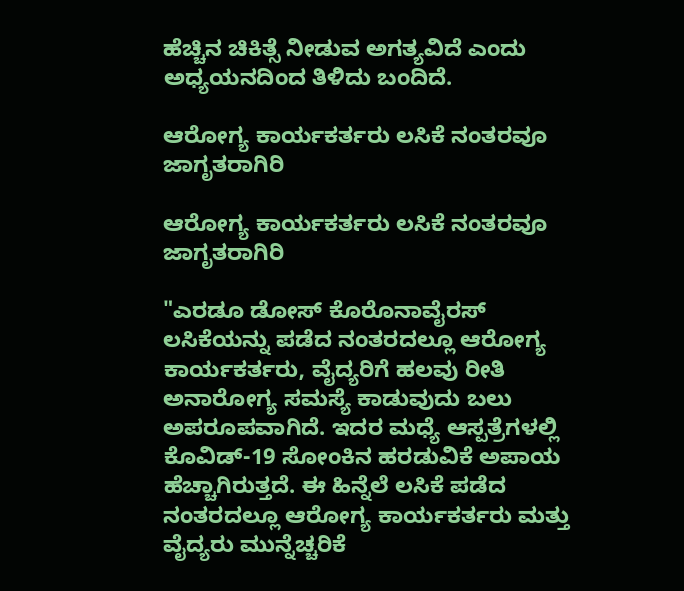ಹೆಚ್ಚಿನ ಚಿಕಿತ್ಸೆ ನೀಡುವ ಅಗತ್ಯವಿದೆ ಎಂದು ಅಧ್ಯಯನದಿಂದ ತಿಳಿದು ಬಂದಿದೆ.

ಆರೋಗ್ಯ ಕಾರ್ಯಕರ್ತರು ಲಸಿಕೆ ನಂತರವೂ ಜಾಗೃತರಾಗಿರಿ

ಆರೋಗ್ಯ ಕಾರ್ಯಕರ್ತರು ಲಸಿಕೆ ನಂತರವೂ ಜಾಗೃತರಾಗಿರಿ

"ಎರಡೂ ಡೋಸ್ ಕೊರೊನಾವೈರಸ್ ಲಸಿಕೆಯನ್ನು ಪಡೆದ ನಂತರದಲ್ಲೂ ಆರೋಗ್ಯ ಕಾರ್ಯಕರ್ತರು, ವೈದ್ಯರಿಗೆ ಹಲವು ರೀತಿ ಅನಾರೋಗ್ಯ ಸಮಸ್ಯೆ ಕಾಡುವುದು ಬಲು ಅಪರೂಪವಾಗಿದೆ. ಇದರ ಮಧ್ಯೆ ಆಸ್ಪತ್ರೆಗಳಲ್ಲಿ ಕೊವಿಡ್-19 ಸೋಂಕಿನ ಹರಡುವಿಕೆ ಅಪಾಯ ಹೆಚ್ಚಾಗಿರುತ್ತದೆ. ಈ ಹಿನ್ನೆಲೆ ಲಸಿಕೆ ಪಡೆದ ನಂತರದಲ್ಲೂ ಆರೋಗ್ಯ ಕಾರ್ಯಕರ್ತರು ಮತ್ತು ವೈದ್ಯರು ಮುನ್ನೆಚ್ಚರಿಕೆ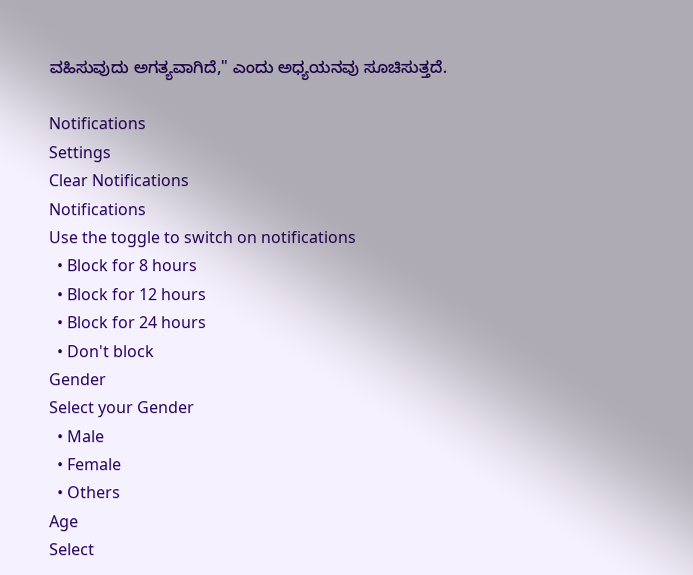ವಹಿಸುವುದು ಅಗತ್ಯವಾಗಿದೆ," ಎಂದು ಅಧ್ಯಯನವು ಸೂಚಿಸುತ್ತದೆ.

Notifications
Settings
Clear Notifications
Notifications
Use the toggle to switch on notifications
  • Block for 8 hours
  • Block for 12 hours
  • Block for 24 hours
  • Don't block
Gender
Select your Gender
  • Male
  • Female
  • Others
Age
Select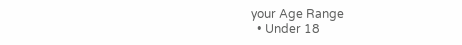your Age Range
  • Under 18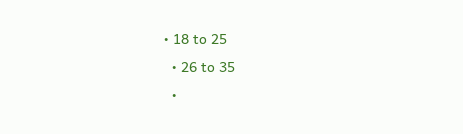• 18 to 25
  • 26 to 35
  •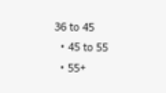36 to 45
  • 45 to 55
  • 55+